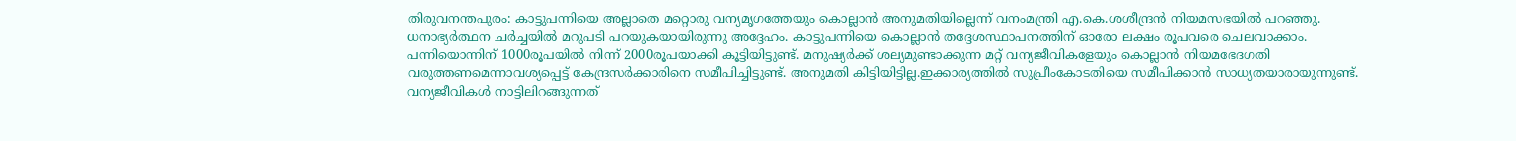തിരുവനന്തപുരം: കാട്ടുപന്നിയെ അല്ലാതെ മറ്റൊരു വന്യമൃഗത്തേയും കൊല്ലാൻ അനുമതിയില്ലെന്ന് വനംമന്ത്രി എ.കെ.ശശീന്ദ്രൻ നിയമസഭയിൽ പറഞ്ഞു. ധനാഭ്യർത്ഥന ചർച്ചയിൽ മറുപടി പറയുകയായിരുന്നു അദ്ദേഹം. കാട്ടുപന്നിയെ കൊല്ലാൻ തദ്ദേശസ്ഥാപനത്തിന് ഓരോ ലക്ഷം രൂപവരെ ചെലവാക്കാം. പന്നിയൊന്നിന് 1000രൂപയിൽ നിന്ന് 2000രൂപയാക്കി കൂട്ടിയിട്ടുണ്ട്. മനുഷ്യർക്ക് ശല്യമുണ്ടാക്കുന്ന മറ്റ് വന്യജീവികളേയും കൊല്ലാൻ നിയമഭേദഗതി വരുത്തണമെന്നാവശ്യപ്പെട്ട് കേന്ദ്രസർക്കാരിനെ സമീപിച്ചിട്ടുണ്ട്. അനുമതി കിട്ടിയിട്ടില്ല.ഇക്കാര്യത്തിൽ സുപ്രീംകോടതിയെ സമീപിക്കാൻ സാധ്യതയാരായുന്നുണ്ട്.
വന്യജീവികൾ നാട്ടിലിറങ്ങുന്നത്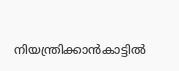നിയന്ത്രിക്കാൻകാട്ടിൽ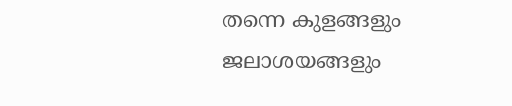തന്നെ കുളങ്ങളും ജലാശയങ്ങളും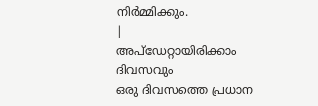നിർമ്മിക്കും.
|
അപ്ഡേറ്റായിരിക്കാം ദിവസവും
ഒരു ദിവസത്തെ പ്രധാന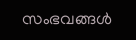സംഭവങ്ങൾ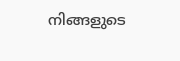നിങ്ങളുടെ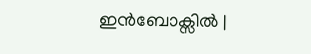ഇൻബോക്സിൽ |